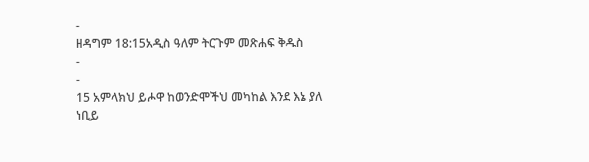-
ዘዳግም 18:15አዲስ ዓለም ትርጉም መጽሐፍ ቅዱስ
-
-
15 አምላክህ ይሖዋ ከወንድሞችህ መካከል እንደ እኔ ያለ ነቢይ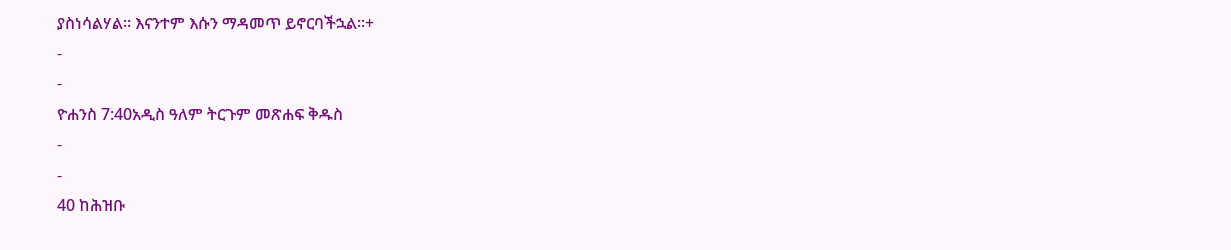ያስነሳልሃል። እናንተም እሱን ማዳመጥ ይኖርባችኋል።+
-
-
ዮሐንስ 7:40አዲስ ዓለም ትርጉም መጽሐፍ ቅዱስ
-
-
40 ከሕዝቡ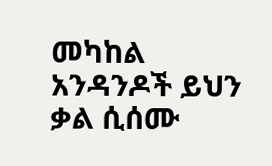መካከል አንዳንዶች ይህን ቃል ሲሰሙ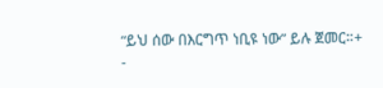“ይህ ሰው በእርግጥ ነቢዩ ነው” ይሉ ጀመር።+
-